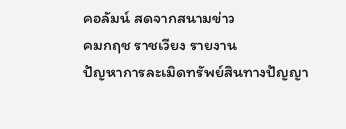คอลัมน์ สดจากสนามข่าว
คมกฤช ราชเวียง รายงาน
ปัญหาการละเมิดทรัพย์สินทางปัญญา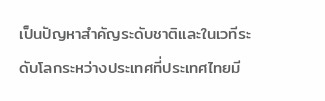เป็นปัญหาสำคัญระดับชาติและในเวทีระดับโลกระหว่างประเทศที่ประเทศไทยมี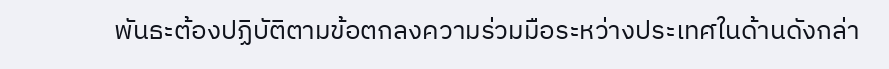พันธะต้องปฏิบัติตามข้อตกลงความร่วมมือระหว่างประเทศในด้านดังกล่า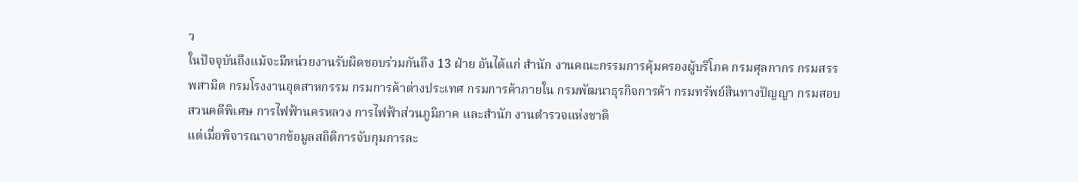ว
ในปัจจุบันถึงแม้จะมีหน่วยงานรับผิดชอบร่วมกันถึง 13 ฝ่าย อันได้แก่ สำนัก งานคณะกรรมการคุ้มครองผู้บริโภค กรมศุลกากร กรมสรรพสามิต กรมโรงงานอุตสาหกรรม กรมการค้าต่างประเทศ กรมการค้าภายใน กรมพัฒนาธุรกิจการค้า กรมทรัพย์สินทางปัญญา กรมสอบ สวนคดีพิเศษ การไฟฟ้านครหลวง การไฟฟ้าส่วนภูมิภาค และสำนัก งานตำรวจแห่งชาติ
แต่เมื่อพิจารณาจากข้อมูลสถิติการจับกุมการละ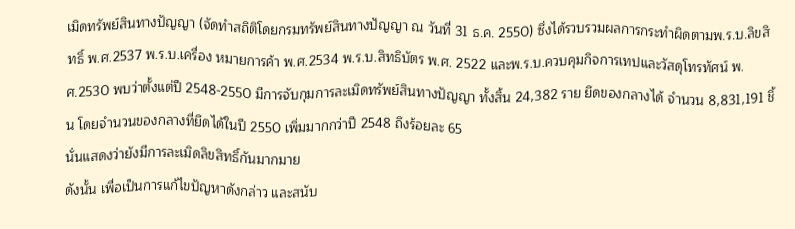เมิดทรัพย์สินทางปัญญา (จัดทำสถิติโดยกรมทรัพย์สินทางปัญญา ณ วันที่ 31 ธ.ค. 2550) ซึ่งได้รวบรวมผลการกระทำผิดตามพ.ร.บ.ลิขสิทธิ์ พ.ศ.2537 พ.ร.บ.เครื่อง หมายการค้า พ.ศ.2534 พ.ร.บ.สิทธิบัตร พ.ศ. 2522 และพ.ร.บ.ควบคุมกิจการเทปและวัสดุโทรทัศน์ พ.ศ.2530 พบว่าตั้งแต่ปี 2548-2550 มีการจับกุมการละเมิดทรัพย์สินทางปัญญา ทั้งสิ้น 24,382 ราย ยึดของกลางได้ จำนวน 8,831,191 ชิ้น โดยจำนวนของกลางที่ยึดได้ในปี 2550 เพิ่มมากกว่าปี 2548 ถึงร้อยละ 65
นั่นแสดงว่ายังมีการละเมิดลิขสิทธิ์กันมากมาย
ดังนั้น เพื่อเป็นการแก้ไขปัญหาดังกล่าว และสนับ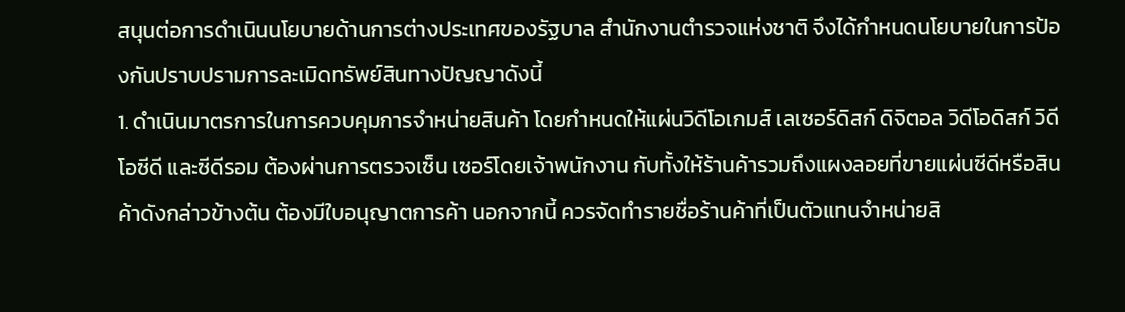สนุนต่อการดำเนินนโยบายด้านการต่างประเทศของรัฐบาล สำนักงานตำรวจแห่งชาติ จึงได้กำหนดนโยบายในการป้องกันปราบปรามการละเมิดทรัพย์สินทางปัญญาดังนี้
1. ดำเนินมาตรการในการควบคุมการจำหน่ายสินค้า โดยกำหนดให้แผ่นวิดีโอเกมส์ เลเซอร์ดิสก์ ดิจิตอล วิดีโอดิสก์ วิดีโอซีดี และซีดีรอม ต้องผ่านการตรวจเซ็น เซอร์โดยเจ้าพนักงาน กับทั้งให้ร้านค้ารวมถึงแผงลอยที่ขายแผ่นซีดีหรือสินค้าดังกล่าวข้างต้น ต้องมีใบอนุญาตการค้า นอกจากนี้ ควรจัดทำรายชื่อร้านค้าที่เป็นตัวแทนจำหน่ายสิ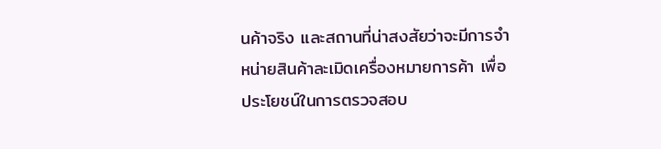นค้าจริง และสถานที่น่าสงสัยว่าจะมีการจำหน่ายสินค้าละเมิดเครื่องหมายการค้า เพื่อประโยชน์ในการตรวจสอบ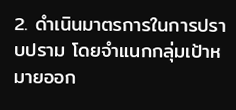2. ดำเนินมาตรการในการปราบปราม โดยจำแนกกลุ่มเป้าหมายออก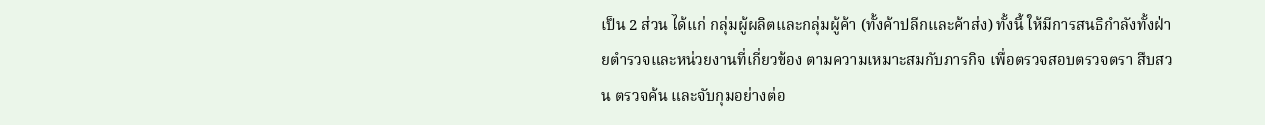เป็น 2 ส่วน ได้แก่ กลุ่มผู้ผลิตและกลุ่มผู้ค้า (ทั้งค้าปลีกและค้าส่ง) ทั้งนี้ ให้มีการสนธิกำลังทั้งฝ่ายตำรวจและหน่วยงานที่เกี่ยวข้อง ตามความเหมาะสมกับภารกิจ เพื่อตรวจสอบตรวจตรา สืบสวน ตรวจค้น และจับกุมอย่างต่อ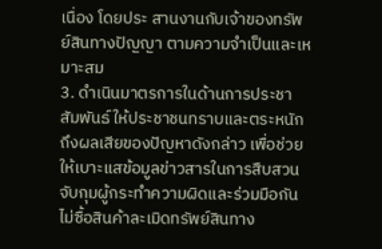เนื่อง โดยประ สานงานกับเจ้าของทรัพย์สินทางปัญญา ตามความจำเป็นและเหมาะสม
3. ดำเนินมาตรการในด้านการประชา สัมพันธ์ ให้ประชาชนทราบและตระหนักถึงผลเสียของปัญหาดังกล่าว เพื่อช่วย ให้เบาะแสข้อมูลข่าวสารในการสืบสวนจับกุมผู้กระทำความผิดและร่วมมือกันไม่ซื้อสินค้าละเมิดทรัพย์สินทาง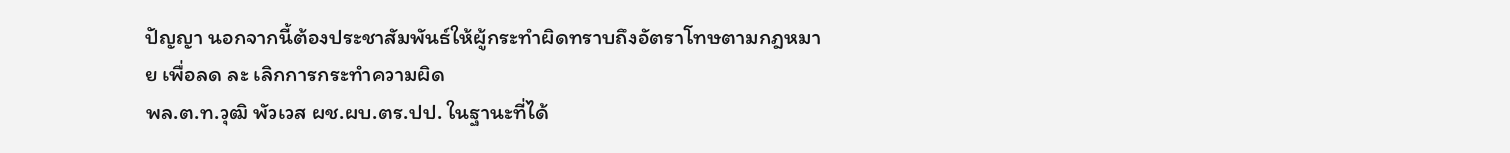ปัญญา นอกจากนี้ต้องประชาสัมพันธ์ให้ผู้กระทำผิดทราบถึงอัตราโทษตามกฎหมาย เพื่อลด ละ เลิกการกระทำความผิด
พล.ต.ท.วุฒิ พัวเวส ผช.ผบ.ตร.ปป. ในฐานะที่ได้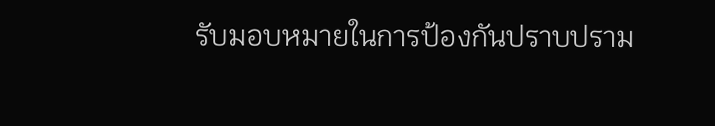รับมอบหมายในการป้องกันปราบปราม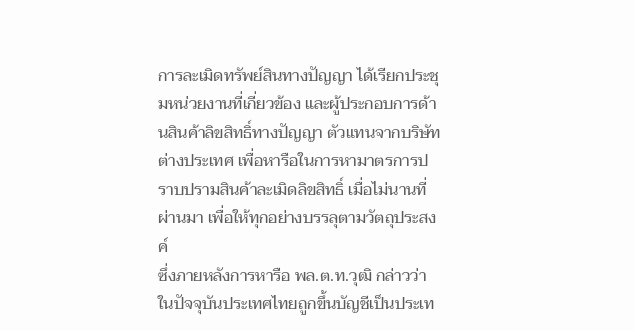การละเมิดทรัพย์สินทางปัญญา ได้เรียกประชุมหน่วยงานที่เกี่ยวข้อง และผู้ประกอบการด้านสินค้าลิขสิทธิ์ทางปัญญา ตัวแทนจากบริษัทต่างประเทศ เพื่อหารือในการหามาตรการปราบปรามสินค้าละเมิดลิขสิทธิ์ เมื่อไม่นานที่ผ่านมา เพื่อให้ทุกอย่างบรรลุตามวัตถุประสงค์
ซึ่งภายหลังการหารือ พล.ต.ท.วุฒิ กล่าวว่า ในปัจจุบันประเทศไทยถูกขึ้นบัญชีเป็นประเท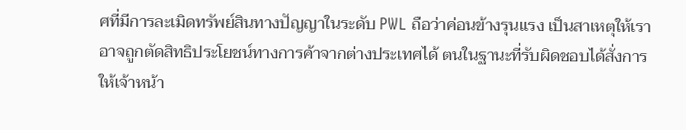ศที่มีการละเมิดทรัพย์สินทางปัญญาในระดับ PWL ถือว่าค่อนข้างรุนแรง เป็นสาเหตุให้เราอาจถูกตัดสิทธิประโยชน์ทางการค้าจากต่างประเทศได้ ตนในฐานะที่รับผิดชอบได้สั่งการให้เจ้าหน้า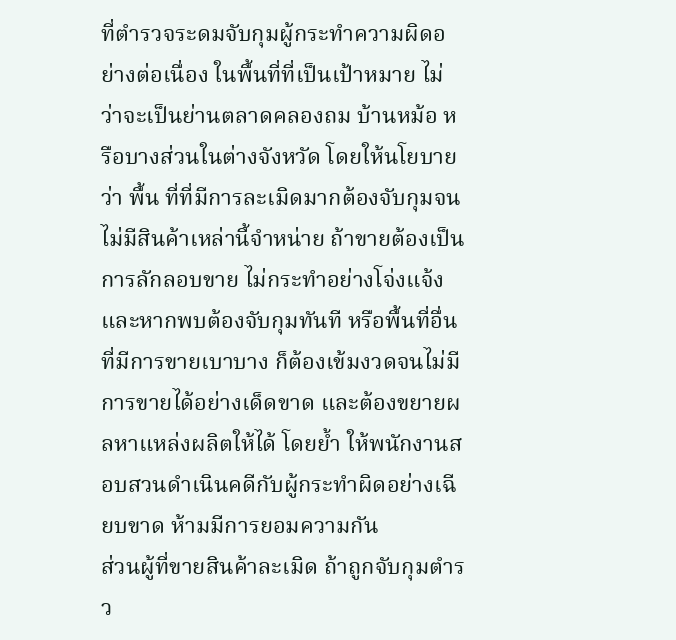ที่ตำรวจระดมจับกุมผู้กระทำความผิดอย่างต่อเนื่อง ในพื้นที่ที่เป็นเป้าหมาย ไม่ว่าจะเป็นย่านตลาดคลองถม บ้านหม้อ หรือบางส่วนในต่างจังหวัด โดยให้นโยบายว่า พื้น ที่ที่มีการละเมิดมากต้องจับกุมจนไม่มีสินค้าเหล่านี้จำหน่าย ถ้าขายต้องเป็นการลักลอบขาย ไม่กระทำอย่างโจ่งแจ้ง และหากพบต้องจับกุมทันที หรือพื้นที่อื่นที่มีการขายเบาบาง ก็ต้องเข้มงวดจนไม่มีการขายได้อย่างเด็ดขาด และต้องขยายผลหาแหล่งผลิตให้ได้ โดยย้ำ ให้พนักงานสอบสวนดำเนินคดีกับผู้กระทำผิดอย่างเฉียบขาด ห้ามมีการยอมความกัน
ส่วนผู้ที่ขายสินค้าละเมิด ถ้าถูกจับกุมตำรว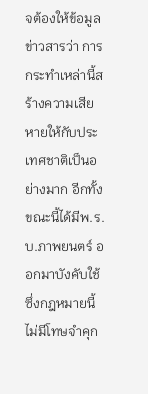จต้องให้ข้อมูลข่าวสารว่า การกระทำเหล่านี้สร้างความเสียหายให้กับประเทศชาติเป็นอย่างมาก อีกทั้งขณะนี้ได้มีพ.ร.บ.ภาพยนตร์ ออกมาบังคับใช้ ซึ่งกฎหมายนี้ไม่มีโทษจำคุก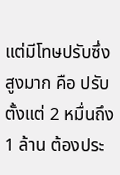แต่มีโทษปรับซึ่งสูงมาก คือ ปรับตั้งแต่ 2 หมื่นถึง 1 ล้าน ต้องประ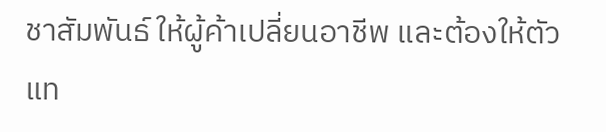ชาสัมพันธ์ ให้ผู้ค้าเปลี่ยนอาชีพ และต้องให้ตัวแท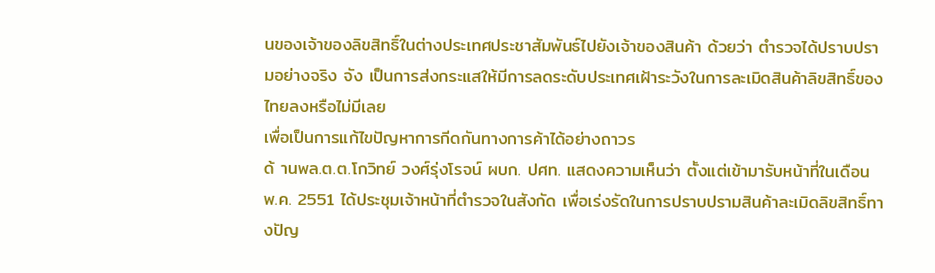นของเจ้าของลิขสิทธิ์ในต่างประเทศประชาสัมพันธ์ไปยังเจ้าของสินค้า ด้วยว่า ตำรวจได้ปราบปรามอย่างจริง จัง เป็นการส่งกระแสให้มีการลดระดับประเทศเฝ้าระวังในการละเมิดสินค้าลิขสิทธิ์ของไทยลงหรือไม่มีเลย
เพื่อเป็นการแก้ไขปัญหาการกีดกันทางการค้าได้อย่างถาวร
ด้ านพล.ต.ต.โกวิทย์ วงศ์รุ่งโรจน์ ผบก. ปศท. แสดงความเห็นว่า ตั้งแต่เข้ามารับหน้าที่ในเดือน พ.ค. 2551 ได้ประชุมเจ้าหน้าที่ตำรวจในสังกัด เพื่อเร่งรัดในการปราบปรามสินค้าละเมิดลิขสิทธิ์ทางปัญ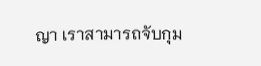ญา เราสามารถจับกุม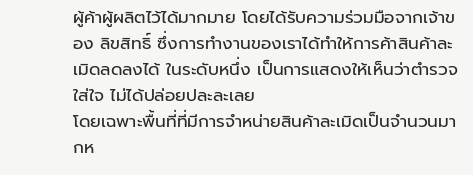ผู้ค้าผู้ผลิตไว้ได้มากมาย โดยได้รับความร่วมมือจากเจ้าของ ลิขสิทธิ์ ซึ่งการทำงานของเราได้ทำให้การค้าสินค้าละเมิดลดลงได้ ในระดับหนึ่ง เป็นการแสดงให้เห็นว่าตำรวจใส่ใจ ไม่ได้ปล่อยปละละเลย
โดยเฉพาะพื้นที่ที่มีการจำหน่ายสินค้าละเมิดเป็นจำนวนมากห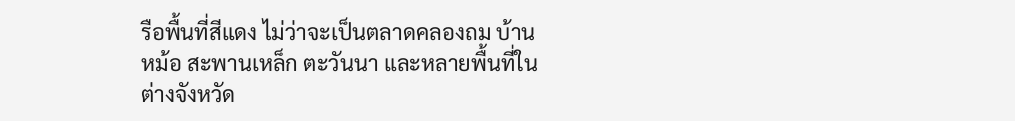รือพื้นที่สีแดง ไม่ว่าจะเป็นตลาดคลองถม บ้านหม้อ สะพานเหล็ก ตะวันนา และหลายพื้นที่ในต่างจังหวัด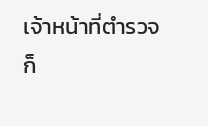เจ้าหน้าที่ตำรวจก็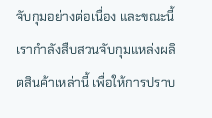จับกุมอย่างต่อเนื่อง และขณะนี้เรากำลังสืบสวนจับกุมแหล่งผลิตสินค้าเหล่านี้ เพื่อให้การปราบ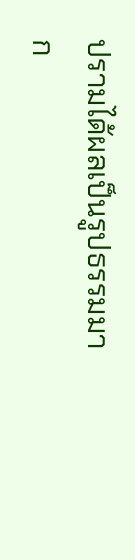ปรามได้ผลเป็นรูปธรรมมาก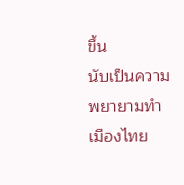ขึ้น
นับเป็นความพยายามทำเมืองไทย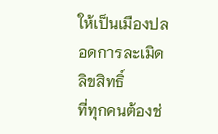ให้เป็นเมืองปลอดการละเมิดลิขสิทธิ์
ที่ทุกคนต้องช่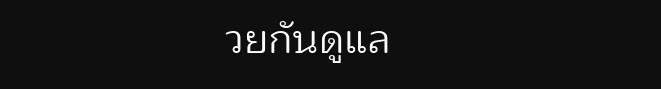วยกันดูแล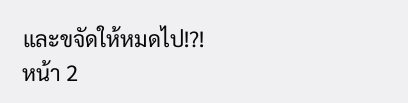และขจัดให้หมดไป!?!
หน้า 2